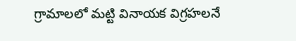గ్రామాలలో మట్టి వినాయక విగ్రహలనే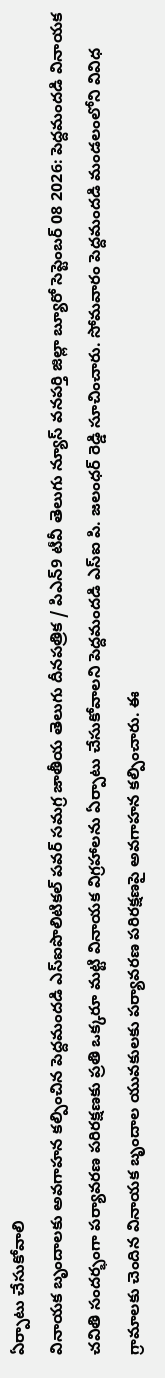ఏర్పాటు చేసుకోవాలి
వినాయక బృందాలకు అవగాహన కల్పించిన పెద్దమందడి ఎస్ఐపొలిటికల్ పవర్ సమగ్ర జాతీయ తెలుగు దీనపత్రిక / పిఎన్9 టీవీ తెలుగు న్యూస్ వనపర్తి జిల్లా బ్యూరో సెప్టెంబర్ 08 2026: పెద్దమందడి వినాయక చవితి సందర్భంగా పర్యావరణ పరిరక్షణకు ప్రతి ఒక్కరూ మట్టి వినాయక విగ్రహాలను ఏర్పాటు చేసుకోవాలని పెద్దమందడి ఎస్ఐ పి. జలంధర్ రెడ్డి సూచించారు. సోమవారం పెద్దమందడి మండలంలోని వివిధ గ్రామాలకు చెందిన వినాయక బృందాల యువకులకు పర్యావరణ పరిరక్షణపై అవగాహన కల్పించారు. ఈ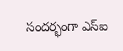సందర్భంగా ఎస్ఐ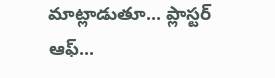మాట్లాడుతూ... ప్లాస్టర్ ఆఫ్...